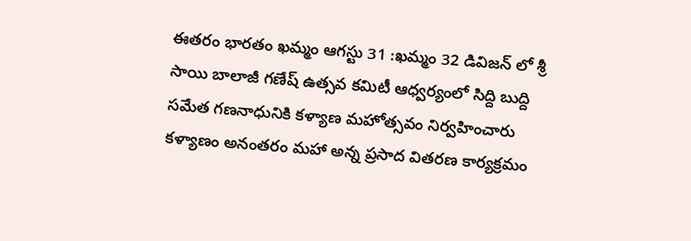ఈతరం భారతం ఖమ్మం ఆగస్టు 31 :ఖమ్మం 32 డివిజన్ లో శ్రీ సాయి బాలాజీ గణేష్ ఉత్సవ కమిటీ ఆధ్వర్యంలో సిద్ది బుద్ది సమేత గణనాధునికి కళ్యాణ మహోత్సవం నిర్వహించారు కళ్యాణం అనంతరం మహా అన్న ప్రసాద వితరణ కార్యక్రమం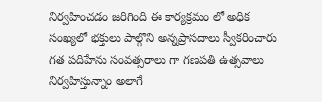నిర్వహించడం జరిగింది ఈ కార్యక్రమం లో అధిక సంఖ్యలో భక్తులు పాల్గొని అన్నప్రాసదాలు స్వీకరించారు గత పదిహేను సంవత్సరాలు గా గణపతి ఉత్సవాలు నిర్వహిస్తున్నాం అలాగే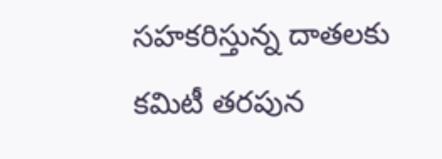సహకరిస్తున్న దాతలకు కమిటీ తరపున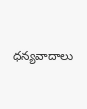ధన్యవాదాలు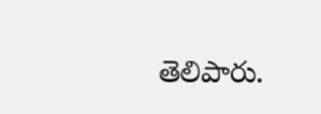తెలిపారు.